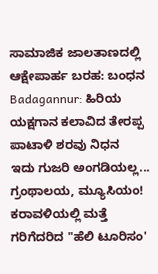ಸಾಮಾಜಿಕ ಜಾಲತಾಣದಲ್ಲಿ ಆಕ್ಷೇಪಾರ್ಹ ಬರಹ: ಬಂಧನ
Badagannur: ಹಿರಿಯ ಯಕ್ಷಗಾನ ಕಲಾವಿದ ತೇರಪ್ಪ ಪಾಟಾಳಿ ಶರವು ನಿಧನ
ಇದು ಗುಜರಿ ಅಂಗಡಿಯಲ್ಲ... ಗ್ರಂಥಾಲಯ, ಮ್ಯೂಸಿಯಂ!
ಕರಾವಳಿಯಲ್ಲಿ ಮತ್ತೆ ಗರಿಗೆದರಿದ "ಹೆಲಿ ಟೂರಿಸಂ'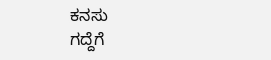ಕನಸು
ಗದ್ದೆಗೆ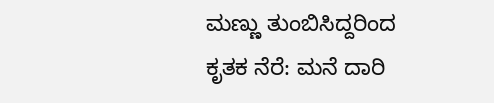ಮಣ್ಣು ತುಂಬಿಸಿದ್ದರಿಂದ ಕೃತಕ ನೆರೆ: ಮನೆ ದಾರಿ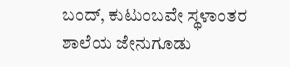ಬಂದ್, ಕುಟುಂಬವೇ ಸ್ಥಳಾಂತರ
ಶಾಲೆಯ ಜೇನುಗೂಡು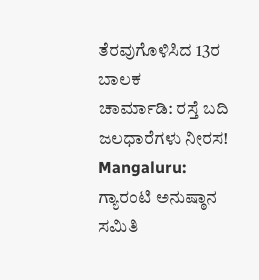ತೆರವುಗೊಳಿಸಿದ 13ರ ಬಾಲಕ
ಚಾರ್ಮಾಡಿ: ರಸ್ತೆ ಬದಿ ಜಲಧಾರೆಗಳು ನೀರಸ!
Mangaluru: ಗ್ಯಾರಂಟಿ ಅನುಷ್ಠಾನ ಸಮಿತಿ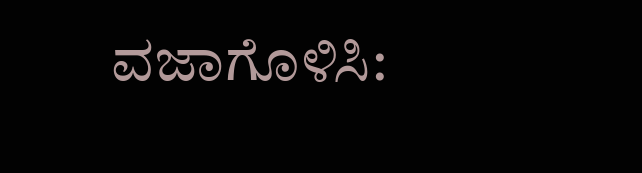ವಜಾಗೊಳಿಸಿ: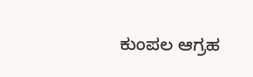ಕುಂಪಲ ಆಗ್ರಹ